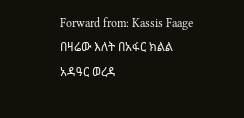Forward from: Kassis Faage
በዛሬው እለት በአፋር ክልል አዳዓር ወረዳ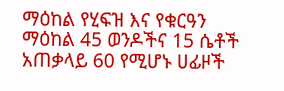ማዕከል የሂፍዝ እና የቁርዓን ማዕከል 45 ወንዶችና 15 ሴቶች አጠቃላይ 60 የሚሆኑ ሀፊዞች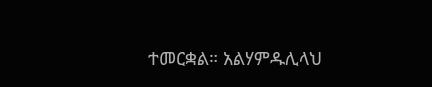ተመርቋል። አልሃምዱሊላህ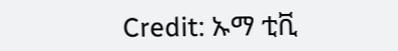Credit: ኡማ ቲቪ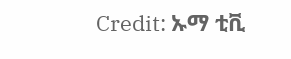Credit: ኡማ ቲቪ